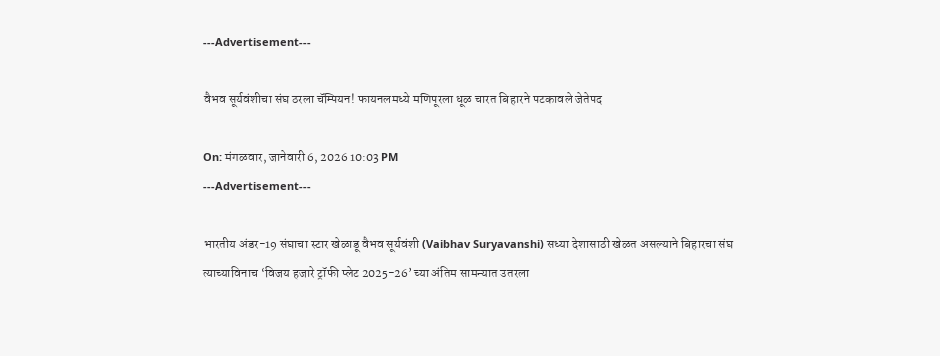---Advertisement---

वैभव सूर्यवंशीचा संघ ठरला चॅम्पियन! फायनलमध्ये मणिपूरला धूळ चारत बिहारने पटकावले जेतेपद

On: मंगळवार, जानेवारी 6, 2026 10:03 PM
---Advertisement---

भारतीय अंडर-19 संघाचा स्टार खेळाडू वैभव सूर्यवंशी (Vaibhav Suryavanshi) सध्या देशासाठी खेळत असल्याने बिहारचा संघ त्याच्याविनाच ‘विजय हजारे ट्रॉफी प्लेट 2025-26’ च्या अंतिम सामन्यात उतरला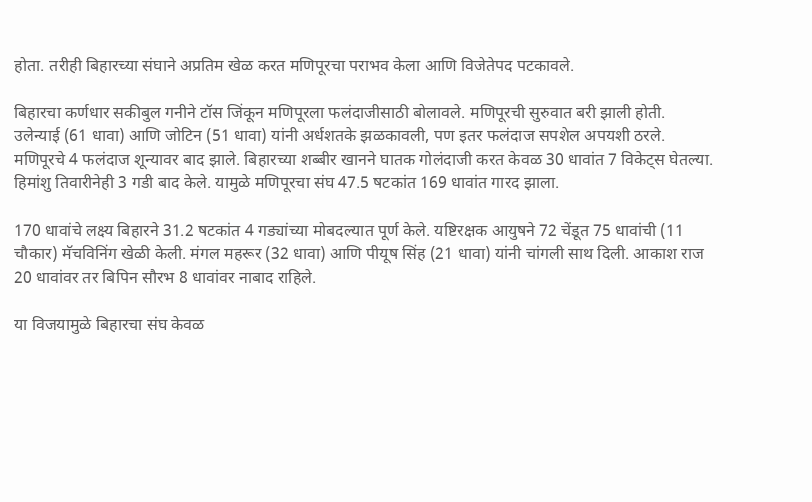होता. तरीही बिहारच्या संघाने अप्रतिम खेळ करत मणिपूरचा पराभव केला आणि विजेतेपद पटकावले.

बिहारचा कर्णधार सकीबुल गनीने टॉस जिंकून मणिपूरला फलंदाजीसाठी बोलावले. मणिपूरची सुरुवात बरी झाली होती. उलेन्याई (61 धावा) आणि जोटिन (51 धावा) यांनी अर्धशतके झळकावली, पण इतर फलंदाज सपशेल अपयशी ठरले. मणिपूरचे 4 फलंदाज शून्यावर बाद झाले. बिहारच्या शब्बीर खानने घातक गोलंदाजी करत केवळ 30 धावांत 7 विकेट्स घेतल्या. हिमांशु तिवारीनेही 3 गडी बाद केले. यामुळे मणिपूरचा संघ 47.5 षटकांत 169 धावांत गारद झाला.

170 धावांचे लक्ष्य बिहारने 31.2 षटकांत 4 गड्यांच्या मोबदल्यात पूर्ण केले. यष्टिरक्षक आयुषने 72 चेंडूत 75 धावांची (11 चौकार) मॅचविनिंग खेळी केली. मंगल महरूर (32 धावा) आणि पीयूष सिंह (21 धावा) यांनी चांगली साथ दिली. आकाश राज 20 धावांवर तर बिपिन सौरभ 8 धावांवर नाबाद राहिले.

या विजयामुळे बिहारचा संघ केवळ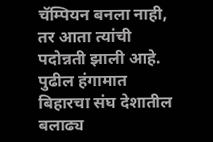चॅम्पियन बनला नाही, तर आता त्यांची पदोन्नती झाली आहे. पुढील हंगामात बिहारचा संघ देशातील बलाढ्य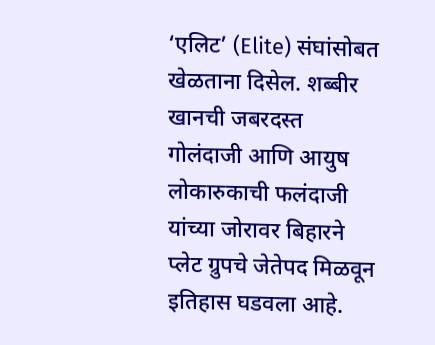‘एलिट’ (Elite) संघांसोबत खेळताना दिसेल. शब्बीर खानची जबरदस्त गोलंदाजी आणि आयुष लोकारुकाची फलंदाजी यांच्या जोरावर बिहारने प्लेट ग्रुपचे जेतेपद मिळवून इतिहास घडवला आहे.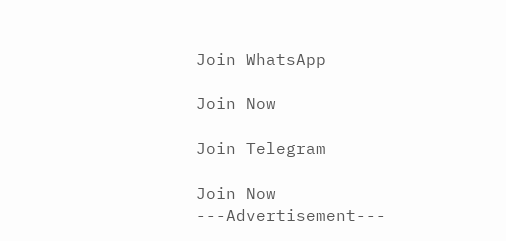Join WhatsApp

Join Now

Join Telegram

Join Now
---Advertisement---